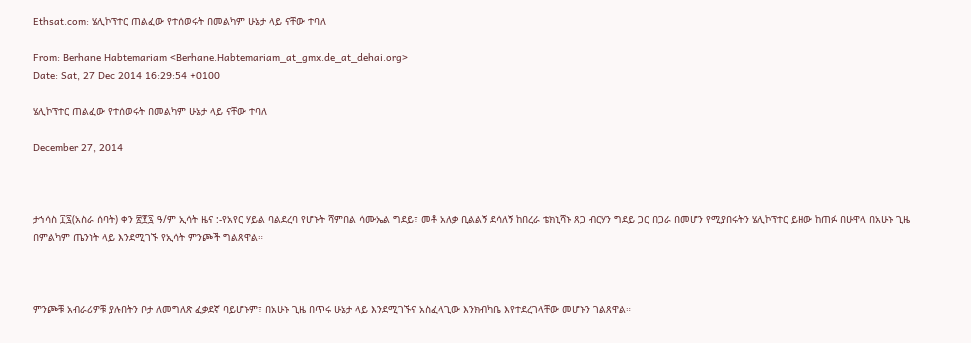Ethsat.com: ሄሊኮፕተር ጠልፈው የተሰወሩት በመልካም ሁኔታ ላይ ናቸው ተባለ

From: Berhane Habtemariam <Berhane.Habtemariam_at_gmx.de_at_dehai.org>
Date: Sat, 27 Dec 2014 16:29:54 +0100

ሄሊኮፕተር ጠልፈው የተሰወሩት በመልካም ሁኔታ ላይ ናቸው ተባለ

December 27, 2014



ታኀሳስ ፲፯(አስራ ሰባት) ቀን ፳፻፯ ዓ/ም ኢሳት ዜና :-የአየር ሃይል ባልደረባ የሆኑት ሻምበል ሳሙኤል ግደይ፣ መቶ አለቃ ቢልልኝ ደሳለኝ ከበረራ ቴክኒሻኑ ጸጋ ብርሃን ግደይ ጋር በጋራ በመሆን የሚያበሩትን ሄሊኮፕተር ይዘው ከጠፉ በሁዋላ በአሁኑ ጊዜ በምልካም ጤንነት ላይ እንደሚገኙ የኢሳት ምንጮች ግልጸዋል።



ምንጮቹ አብራሪዎቹ ያሉበትን ቦታ ለመግለጽ ፈቃደኛ ባይሆኑም፣ በአሁኑ ጊዜ በጥሩ ሁኔታ ላይ እንደሚገኙና አስፈላጊው እንክብካቤ እየተደረገላቸው መሆኑን ገልጸዋል።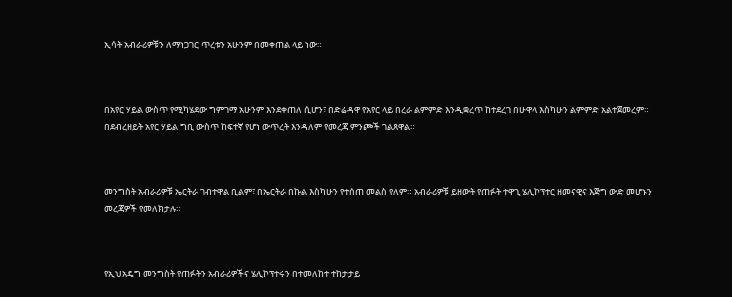ኢሳት አብራሪዎቹን ለማነጋገር ጥረቱን አሁንም በመቀጠል ላይ ነው።



በአየር ሃይል ውስጥ የሚካሄደው ግምገማ አሁንም እንደቀጠለ ሲሆን፣ በድሬዳዋ የአየር ላይ በረራ ልምምድ እንዲቋረጥ ከተደረገ በሁዋላ እስካሁን ልምምድ አልተጀመረም። በደብረዘይት አየር ሃይል ግቢ ውስጥ ከፍተኛ የሆነ ውጥረት እንዳለም የመረጃ ምንጮች ገልጸዋል።



መንግስት አብራሪዎቹ ኤርትራ ገብተዋል ቢልም፣ በኤርትራ በኩል እስካሁን የተሰጠ መልስ የለም። አብራሪዎቹ ይዘውት የጠፉት ተዋጊ ሄሊኮፕተር ዘመናዊና እጅግ ውድ መሆኑን መረጃዎች የመለክታሉ።



የኢህአዴግ መንግስት የጠፉትን አብራሪዎችና ሄሊኮፕተሩን በተመለከተ ተከታታይ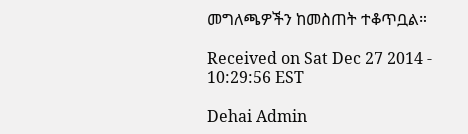መግለጫዎችን ከመስጠት ተቆጥቧል።

Received on Sat Dec 27 2014 - 10:29:56 EST

Dehai Admin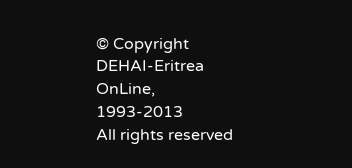© Copyright DEHAI-Eritrea OnLine, 1993-2013
All rights reserved